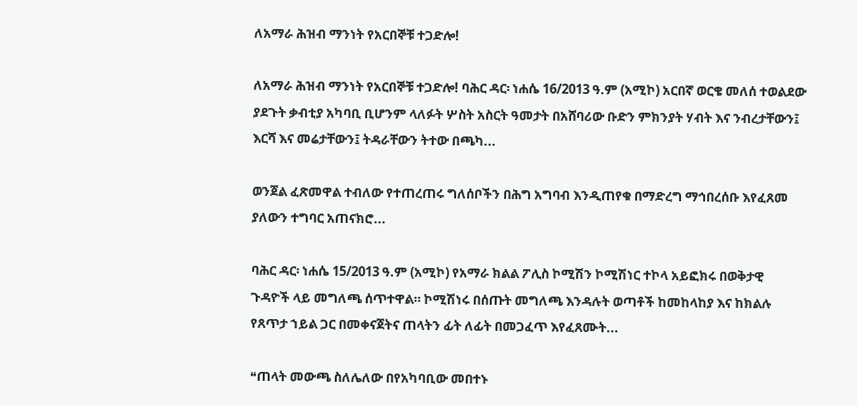ለአማራ ሕዝብ ማንነት የአርበኞቹ ተጋድሎ!

ለአማራ ሕዝብ ማንነት የአርበኞቹ ተጋድሎ! ባሕር ዳር፡ ነሐሴ 16/2013 ዓ.ም (አሚኮ) አርበኛ ወርቄ መለሰ ተወልደው ያደጉት ቃብቲያ አካባቢ ቢሆንም ላለፉት ሦስት አስርት ዓመታት በአሸባሪው ቡድን ምክንያት ሃብት እና ንብረታቸውን፤ እርሻ እና መሬታቸውን፤ ትዳራቸውን ትተው በጫካ...

ወንጀል ፈጽመዋል ተብለው የተጠረጠሩ ግለሰቦችን በሕግ አግባብ እንዲጠየቁ በማድረግ ማኅበረሰቡ እየፈጸመ ያለውን ተግባር አጠናክሮ...

ባሕር ዳር፡ ነሐሴ 15/2013 ዓ.ም (አሚኮ) የአማራ ክልል ፖሊስ ኮሚሽን ኮሚሽነር ተኮላ አይፎክሩ በወቅታዊ ጉዳዮች ላይ መግለጫ ሰጥተዋል። ኮሚሽነሩ በሰጡት መግለጫ እንዳሉት ወጣቶች ከመከላከያ እና ከክልሉ የጸጥታ ኀይል ጋር በመቀናጀትና ጠላትን ፊት ለፊት በመጋፈጥ እየፈጸሙት...

❝ጠላት መውጫ ስለሌለው በየአካባቢው መበተኑ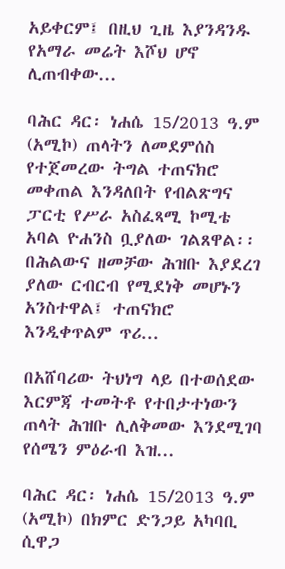አይቀርም፤ በዚህ ጊዜ እያንዳንዱ የአማራ መሬት እሾህ ሆኖ ሊጠብቀው...

ባሕር ዳር፡ ነሐሴ 15/2013 ዓ.ም (አሚኮ) ጠላትን ለመደምሰስ የተጀመረው ትግል ተጠናክሮ መቀጠል እንዳለበት የብልጽግና ፓርቲ የሥራ አስፈጻሚ ኮሚቴ አባል ዮሐንስ ቧያለው ገልጸዋል፡፡ በሕልውና ዘመቻው ሕዝቡ እያደረገ ያለው ርብርብ የሚደነቅ መሆኑን አንስተዋል፤ ተጠናክሮ እንዲቀጥልም ጥሪ...

በአሸባሪው ትህነግ ላይ በተወሰደው እርምጃ ተመትቶ የተበታተነውን ጠላት ሕዝቡ ሊለቅመው እንደሚገባ የሰሜን ምዕራብ እዝ...

ባሕር ዳር፡ ነሐሴ 15/2013 ዓ.ም (አሚኮ) በክምር ድንጋይ አካባቢ ሲዋጋ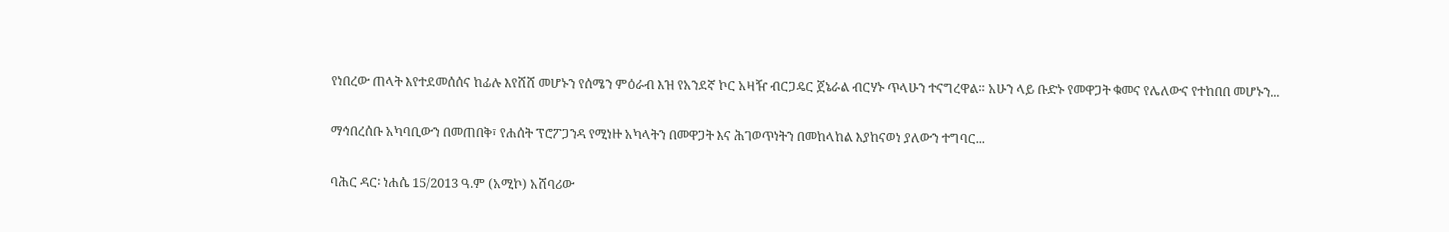የነበረው ጠላት እየተደመሰሰና ከፊሉ እየሸሸ መሆኑን የሰሜን ምዕራብ እዝ የአንደኛ ኮር አዛዥ ብርጋዴር ጀኔራል ብርሃኑ ጥላሁን ተናግረዋል። አሁን ላይ ቡድኑ የመዋጋት ቁመና የሌለውና የተከበበ መሆኑን...

ማኅበረሰቡ አካባቢውን በመጠበቅ፣ የሐሰት ፕሮፖጋንዳ የሚነዙ አካላትን በመዋጋት እና ሕገወጥነትን በመከላከል እያከናወነ ያለውን ተግባር...

ባሕር ዳር፡ ነሐሴ 15/2013 ዓ.ም (አሚኮ) አሸባሪው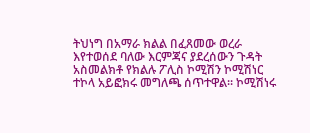ትህነግ በአማራ ክልል በፈጸመው ወረራ እየተወሰደ ባለው እርምጃና ያደረሰውን ጉዳት አስመልክቶ የክልሉ ፖሊስ ኮሚሽን ኮሚሽነር ተኮላ አይፎክሩ መግለጫ ሰጥተዋል፡፡ ኮሚሽነሩ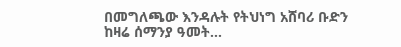በመግለጫው እንዳሉት የትህነግ አሸባሪ ቡድን ከዛሬ ሰማንያ ዓመት...